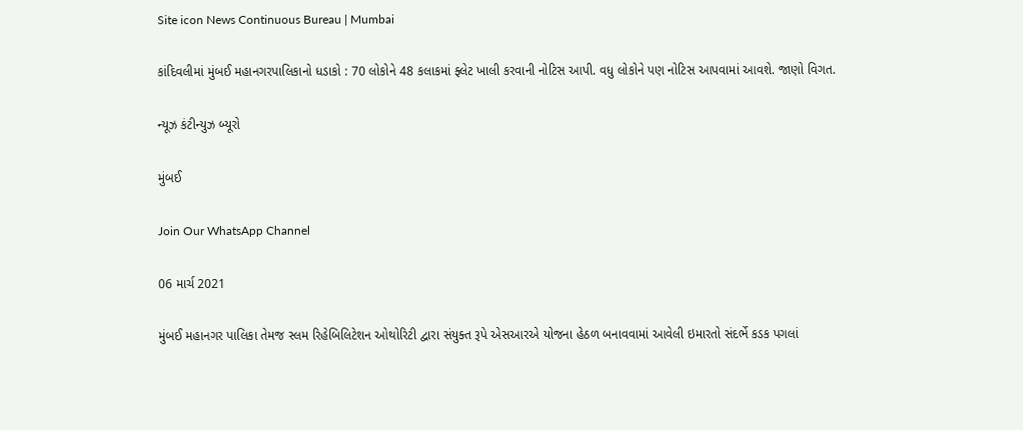Site icon News Continuous Bureau | Mumbai

કાંદિવલીમાં મુંબઈ મહાનગરપાલિકાનો ધડાકો : 70 લોકોને 48 કલાકમાં ફ્લેટ ખાલી કરવાની નોટિસ આપી. વધુ લોકોને પણ નોટિસ આપવામાં આવશે. જાણો વિગત.

ન્યૂઝ કંટીન્યુઝ બ્યૂરો

મુંબઈ

Join Our WhatsApp Channel

06 માર્ચ 2021

મુંબઈ મહાનગર પાલિકા તેમજ સ્લમ રિહેબિલિટેશન ઓથોરિટી દ્વારા સંયુક્ત રૂપે એસઆરએ યોજના હેઠળ બનાવવામાં આવેલી ઇમારતો સંદર્ભે કડક પગલાં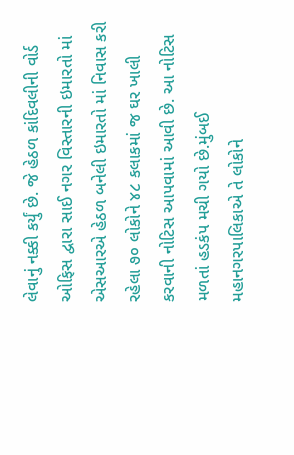લેવાનું નક્કી કર્યું છે. જે હેઠળ કાંદિવલીની વોર્ડ ઓફિસ દ્વારા સાઈ નગર વિસ્તારની ઇમારતો માં એસઆરએ હેઠળ બનેલી ઇમારતો માં નિવાસ કરી રહેલા ૭૦ લોકોને ૪૮ કલાકમાં જ ઘર ખાલી કરવાની નોટિસ આપવામાં આવી છે. આ નોટિસ મળતાં હડકંપ મચી ગયો છે.મુંબઈ મહાનગરપાલિકાએ તે લોકોને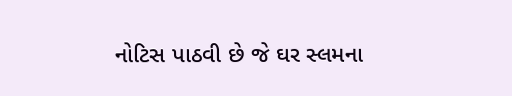નોટિસ પાઠવી છે જે ઘર સ્લમના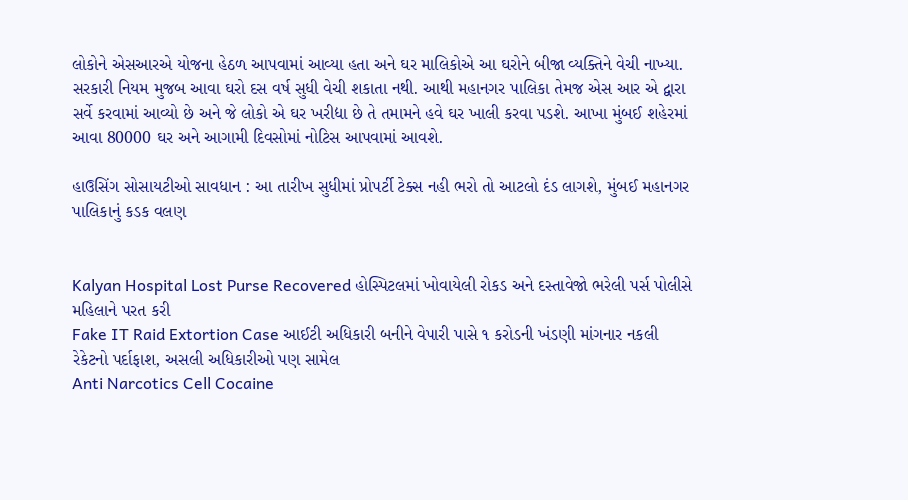લોકોને એસઆરએ યોજના હેઠળ આપવામાં આવ્યા હતા અને ઘર માલિકોએ આ ઘરોને બીજા વ્યક્તિને વેચી નાખ્યા. સરકારી નિયમ મુજબ આવા ઘરો દસ વર્ષ સુધી વેચી શકાતા નથી. આથી મહાનગર પાલિકા તેમજ એસ આર એ દ્વારા સર્વે કરવામાં આવ્યો છે અને જે લોકો એ ઘર ખરીદ્યા છે તે તમામને હવે ઘર ખાલી કરવા પડશે. આખા મુંબઈ શહેરમાં આવા 80000 ઘર અને આગામી દિવસોમાં નોટિસ આપવામાં આવશે.

હાઉસિંગ સોસાયટીઓ સાવધાન : આ તારીખ સુધીમાં પ્રોપર્ટી ટેક્સ નહી ભરો તો આટલો દંડ લાગશે, મુંબઈ મહાનગર પાલિકાનું કડક વલણ


Kalyan Hospital Lost Purse Recovered હોસ્પિટલમાં ખોવાયેલી રોકડ અને દસ્તાવેજો ભરેલી પર્સ પોલીસે મહિલાને પરત કરી
Fake IT Raid Extortion Case આઈટી અધિકારી બનીને વેપારી પાસે ૧ કરોડની ખંડણી માંગનાર નકલી રેકેટનો પર્દાફાશ, અસલી અધિકારીઓ પણ સામેલ
Anti Narcotics Cell Cocaine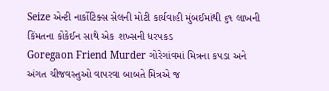Seize એન્ટી નાર્કોટિક્સ સેલની મોટી કાર્યવાહી મુંબઈમાંથી ૬૧ લાખની કિંમતના કોકેઈન સાથે એક શખ્સની ધરપકડ
Goregaon Friend Murder ગોરેગાંવમાં મિત્રના કપડા અને અંગત ચીજવસ્તુઓ વાપરવા બાબતે મિત્રએ જ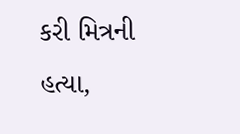કરી મિત્રની હત્યા,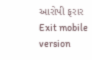આરોપી ફરાર
Exit mobile version